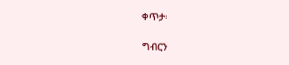ቀጥታ፡

ግብርን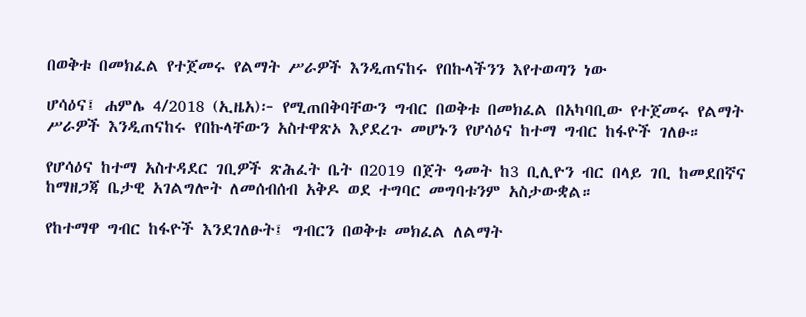በወቅቱ በመክፈል የተጀመሩ የልማት ሥራዎች እንዲጠናከሩ የበኩላችንን እየተወጣን ነው

ሆሳዕና፤ ሐምሌ 4/2018 (ኢዜአ)፦ የሚጠበቅባቸውን ግብር በወቅቱ በመክፈል በአካባቢው የተጀመሩ የልማት ሥራዎች እንዲጠናከሩ የበኩላቸውን አስተዋጽኦ እያደረጉ መሆኑን የሆሳዕና ከተማ ግብር ከፋዮች ገለፁ።

የሆሳዕና ከተማ አስተዳደር ገቢዎች ጽሕፈት ቤት በ2019 በጀት ዓመት ከ3 ቢሊዮን ብር በላይ ገቢ ከመደበኛና ከማዘጋጃ ቤታዊ አገልግሎት ለመሰብሰብ አቅዶ ወደ ተግባር መግባቱንም አስታውቋል።

የከተማዋ ግብር ከፋዮች እንደገለፁት፤ ግብርን በወቅቱ መክፈል ለልማት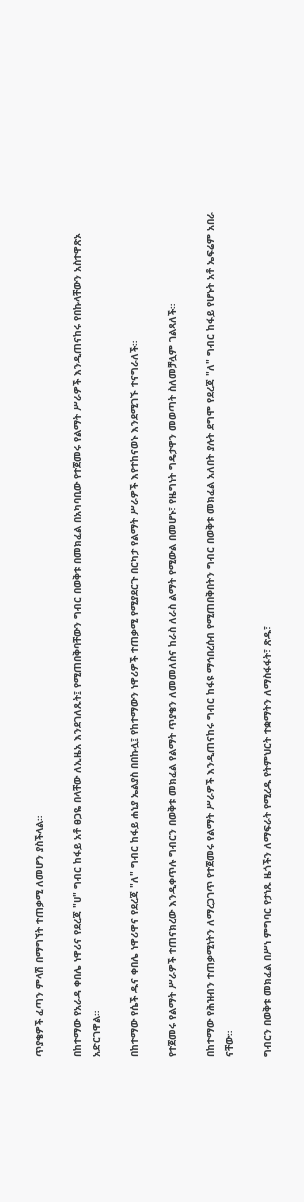ጥያቄዎች ፈጣን ምላሽ በማግኘት ተጠቃሚ ለመሆን ያስችላል።

በከተማው የአራዳ ቀበሌ ነዋሪና የደረጃ "ሀ" ግብር ከፋይ አቶ ፀጋዬ በላቸው ለኢዜአ እንደገለጹት፤ የሚጠበቅባቸውን ግብር በወቅቱ በመክፈል በአካባቢው የተጀመሩ የልማት ሥራዎች እንዲጠናከሩ የበኩላቸውን አስተዋጽኦ አድርገዋል።

በከተማው የሴች ዱና ቀበሌ ነዋሪዋና የደረጃ "ለ" ግብር ከፋይ ሐኒያ ኤልያስ በበኩሏ፤ የከተማውን ነዋሪዎች ተጠቃሚ የሚያደርጉ በርካታ የልማት ሥራዎች እየተከናወኑ እንደሚገኙ ተናግራለች።

የተጀመሩ የልማት ሥራዎች ተጠናክረው እንዲቀጥሉ ግብርን በወቅቱ መክፈል የልማት ጥያቄን ለመመለስና ከራስ ለራስ ልማት የሚውል በመሆኑ፣ የዜግነት ግዴታዋን መወጣት ስለመቻሏም ገልጻለች።

በከተማው የሕዝብን ተጠቃሚነትን ለማረጋገጥ የተጀመሩ የልማት ሥራዎች እንዲጠናከሩ ግብር ከፋዩ ማኅበረሰብ የሚጠበቅበትን ግብር በወቅቱ መክፈል አለበት ያሉት ደግሞ የደረጃ "ለ" ግብር ከፋይ የሆኑት አቶ ኤፍሬም አበራ ናቸው።

ግብርን በወቅቱ መክፈል በሥነ ምግባር የታነጹ ዜጎችን ለማፍራት የሚረዱ የትምህርት ተቋማትን ለማስፋፋት፣ ጽዱ፣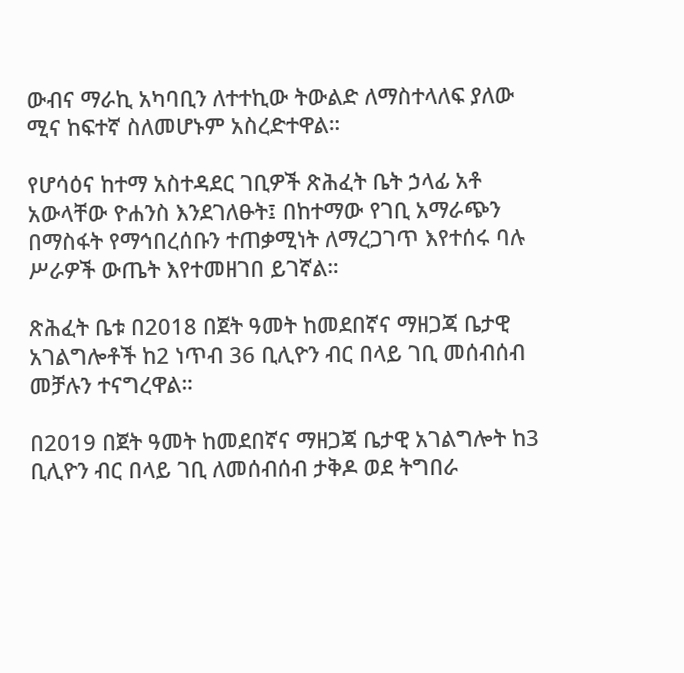ውብና ማራኪ አካባቢን ለተተኪው ትውልድ ለማስተላለፍ ያለው ሚና ከፍተኛ ስለመሆኑም አስረድተዋል።

የሆሳዕና ከተማ አስተዳደር ገቢዎች ጽሕፈት ቤት ኃላፊ አቶ አውላቸው ዮሐንስ እንደገለፁት፤ በከተማው የገቢ አማራጭን በማስፋት የማኅበረሰቡን ተጠቃሚነት ለማረጋገጥ እየተሰሩ ባሉ ሥራዎች ውጤት እየተመዘገበ ይገኛል።

ጽሕፈት ቤቱ በ2018 በጀት ዓመት ከመደበኛና ማዘጋጃ ቤታዊ አገልግሎቶች ከ2 ነጥብ 36 ቢሊዮን ብር በላይ ገቢ መሰብሰብ መቻሉን ተናግረዋል።

በ2019 በጀት ዓመት ከመደበኛና ማዘጋጃ ቤታዊ አገልግሎት ከ3 ቢሊዮን ብር በላይ ገቢ ለመሰብሰብ ታቅዶ ወደ ትግበራ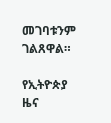መገባቱንም ገልጸዋል።

የኢትዮጵያ ዜና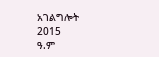አገልግሎት
2015
ዓ.ም